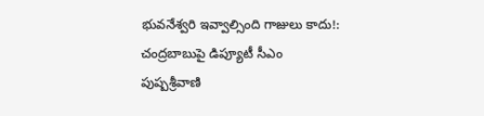భువనేశ్వరి ఇవ్వాల్సింది గాజులు కాదు!: చంద్రబాబుపై డిప్యూటీ సీఎం పుష్పశ్రీవాణి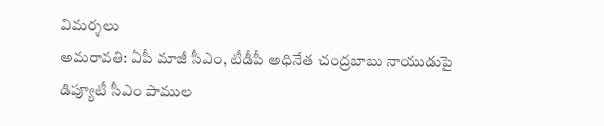విమర్శలు
అమరావతి: ఏపీ మాజీ సీఎం, టీడీపీ అధినేత చంద్రబాబు నాయుడుపై డిప్యూటీ సీఎం పాముల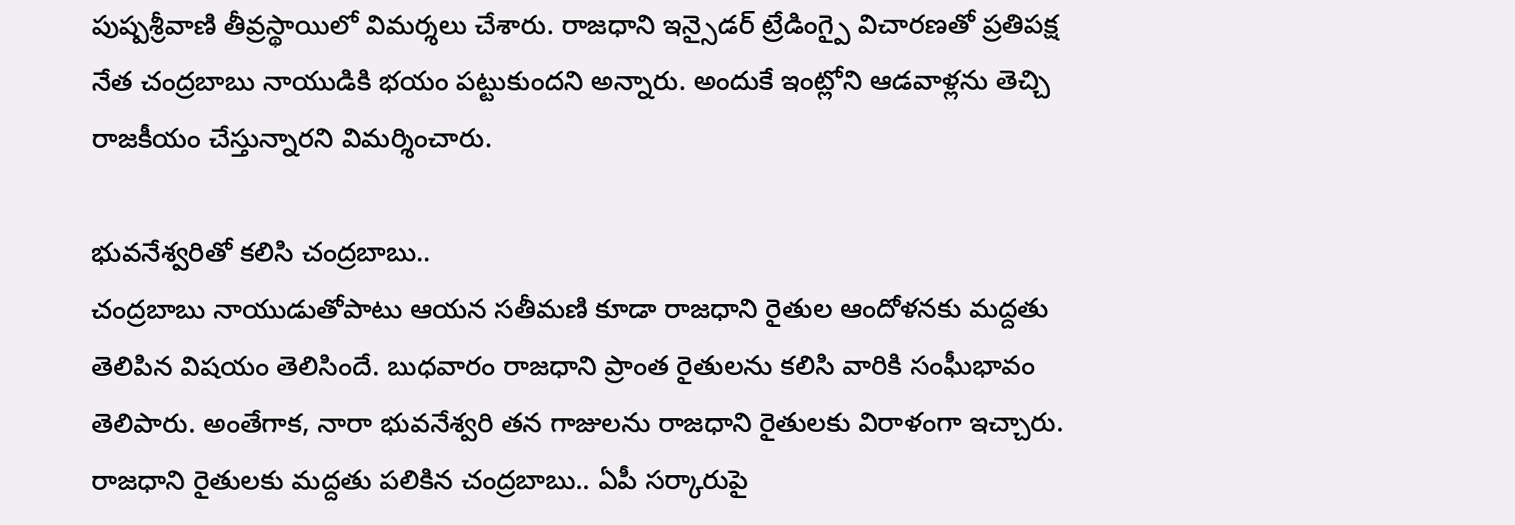పుష్పశ్రీవాణి తీవ్రస్థాయిలో విమర్శలు చేశారు. రాజధాని ఇన్సైడర్ ట్రేడింగ్పై విచారణతో ప్రతిపక్ష నేత చంద్రబాబు నాయుడికి భయం పట్టుకుందని అన్నారు. అందుకే ఇంట్లోని ఆడవాళ్లను తెచ్చి రాజకీయం చేస్తున్నారని విమర్శించారు.

భువనేశ్వరితో కలిసి చంద్రబాబు..
చంద్రబాబు నాయుడుతోపాటు ఆయన సతీమణి కూడా రాజధాని రైతుల ఆందోళనకు మద్దతు తెలిపిన విషయం తెలిసిందే. బుధవారం రాజధాని ప్రాంత రైతులను కలిసి వారికి సంఘీభావం తెలిపారు. అంతేగాక, నారా భువనేశ్వరి తన గాజులను రాజధాని రైతులకు విరాళంగా ఇచ్చారు. రాజధాని రైతులకు మద్దతు పలికిన చంద్రబాబు.. ఏపీ సర్కారుపై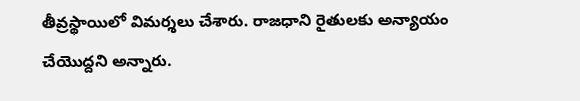తీవ్రస్థాయిలో విమర్శలు చేశారు. రాజధాని రైతులకు అన్యాయం చేయొద్దని అన్నారు.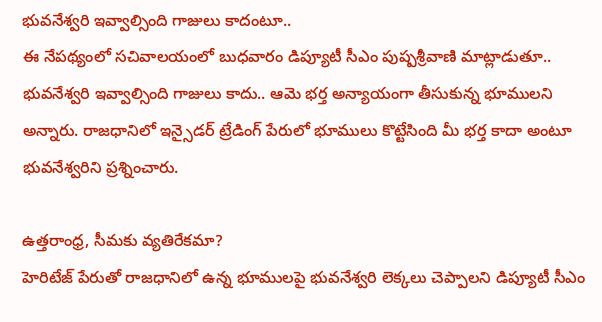భువనేశ్వరి ఇవ్వాల్సింది గాజులు కాదంటూ..
ఈ నేపథ్యంలో సచివాలయంలో బుధవారం డిప్యూటీ సీఎం పుష్పశ్రీవాణి మాట్లాడుతూ.. భువనేశ్వరి ఇవ్వాల్సింది గాజులు కాదు.. ఆమె భర్త అన్యాయంగా తీసుకున్న భూములని అన్నారు. రాజధానిలో ఇన్సైడర్ ట్రేడింగ్ పేరులో భూములు కొట్టేసింది మీ భర్త కాదా అంటూ భువనేశ్వరిని ప్రశ్నించారు.

ఉత్తరాంధ్ర, సీమకు వ్యతిరేకమా?
హెరిటేజ్ పేరుతో రాజధానిలో ఉన్న భూములపై భువనేశ్వరి లెక్కలు చెప్పాలని డిప్యూటీ సీఎం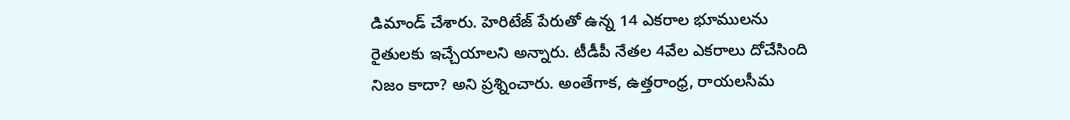డిమాండ్ చేశారు. హెరిటేజ్ పేరుతో ఉన్న 14 ఎకరాల భూములను రైతులకు ఇచ్చేయాలని అన్నారు. టీడీపీ నేతల 4వేల ఎకరాలు దోచేసింది నిజం కాదా? అని ప్రశ్నించారు. అంతేగాక, ఉత్తరాంధ్ర, రాయలసీమ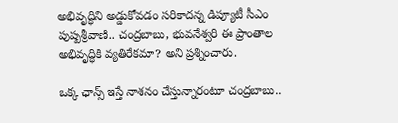అభివృద్ధిని అడ్డుకోవడం సరికాదన్న డిప్యూటీ సీఎం పుష్పశ్రీవాణి.. చంద్రబాబు, భువనేశ్వరి ఈ ప్రాంతాల అభివృద్ధికి వ్యతిరేకమా? అని ప్రశ్నించారు.

ఒక్క ఛాన్స్ ఇస్తే నాశనం చేస్తున్నారంటూ చంద్రబాబు..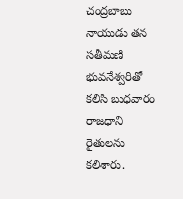చంద్రబాబు నాయుడు తన సతీమణి భువనేశ్వరితో కలిసి బుధవారం రాజధాని రైతులను కలిశారు.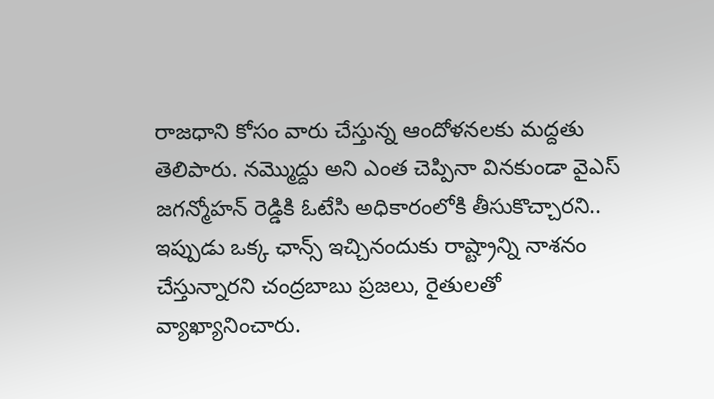రాజధాని కోసం వారు చేస్తున్న ఆందోళనలకు మద్దతు తెలిపారు. నమ్మొద్దు అని ఎంత చెప్పినా వినకుండా వైఎస్ జగన్మోహన్ రెడ్డికి ఓటేసి అధికారంలోకి తీసుకొచ్చారని.. ఇప్పుడు ఒక్క ఛాన్స్ ఇచ్చినందుకు రాష్ట్రాన్ని నాశనం చేస్తున్నారని చంద్రబాబు ప్రజలు, రైతులతో వ్యాఖ్యానించారు.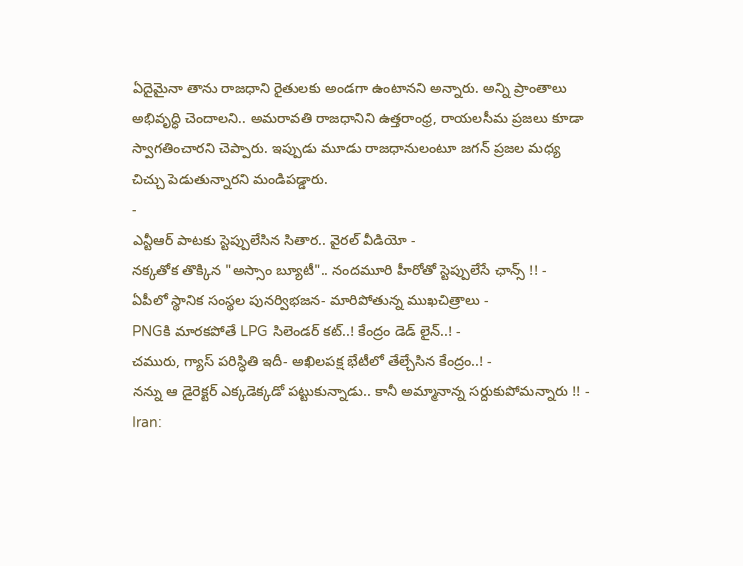ఏదైమైనా తాను రాజధాని రైతులకు అండగా ఉంటానని అన్నారు. అన్ని ప్రాంతాలు అభివృద్ధి చెందాలని.. అమరావతి రాజధానిని ఉత్తరాంధ్ర, రాయలసీమ ప్రజలు కూడా స్వాగతించారని చెప్పారు. ఇప్పుడు మూడు రాజధానులంటూ జగన్ ప్రజల మధ్య చిచ్చు పెడుతున్నారని మండిపడ్డారు.
-
ఎన్టీఆర్ పాటకు స్టెప్పులేసిన సితార.. వైరల్ వీడియో -
నక్కతోక తొక్కిన "అస్సాం బ్యూటీ".. నందమూరి హీరోతో స్టెప్పులేసే ఛాన్స్ !! -
ఏపీలో స్థానిక సంస్థల పునర్విభజన- మారిపోతున్న ముఖచిత్రాలు -
PNGకి మారకపోతే LPG సిలెండర్ కట్..! కేంద్రం డెడ్ లైన్..! -
చమురు, గ్యాస్ పరిస్ధితి ఇదీ- అఖిలపక్ష భేటీలో తేల్చేసిన కేంద్రం..! -
నన్ను ఆ డైరెక్టర్ ఎక్కడెక్కడో పట్టుకున్నాడు.. కానీ అమ్మానాన్న సర్దుకుపోమన్నారు !! -
Iran: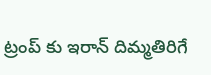ట్రంప్ కు ఇరాన్ దిమ్మతిరిగే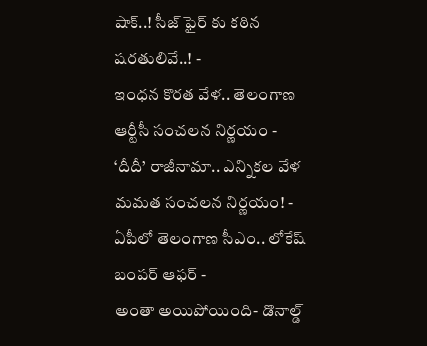షాక్..! సీజ్ ఫైర్ కు కఠిన షరతులివే..! -
ఇంధన కొరత వేళ.. తెలంగాణ ఆర్టీసీ సంచలన నిర్ణయం -
‘దీదీ’ రాజీనామా.. ఎన్నికల వేళ మమత సంచలన నిర్ణయం! -
ఏపీలో తెలంగాణ సీఎం.. లోకేష్ బంపర్ ఆఫర్ -
అంతా అయిపోయింది- డొనాల్డ్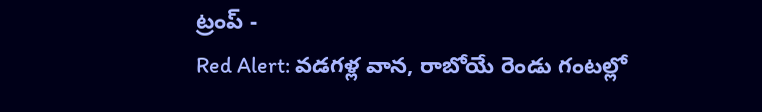ట్రంప్ -
Red Alert: వడగళ్ల వాన, రాబోయే రెండు గంటల్లో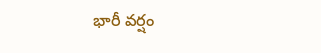భారీ వర్షం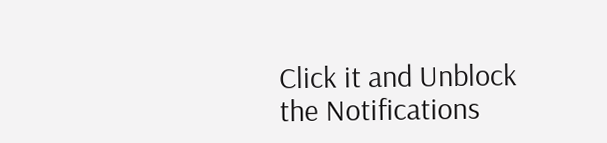Click it and Unblock the Notifications